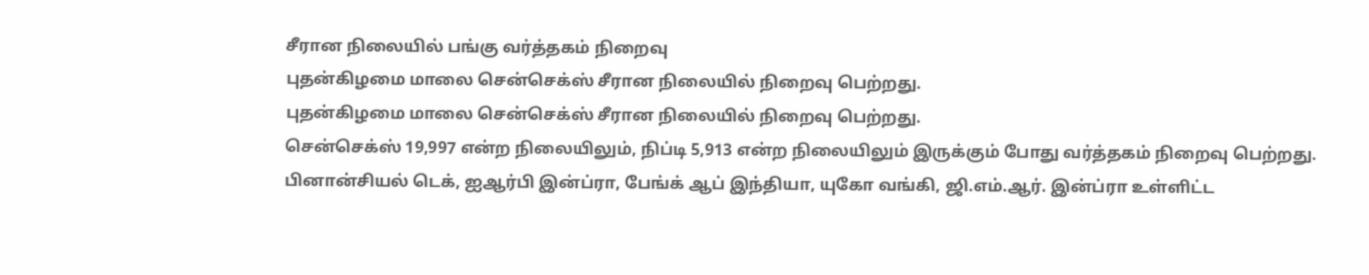சீரான நிலையில் பங்கு வர்த்தகம் நிறைவு
புதன்கிழமை மாலை சென்செக்ஸ் சீரான நிலையில் நிறைவு பெற்றது.
புதன்கிழமை மாலை சென்செக்ஸ் சீரான நிலையில் நிறைவு பெற்றது.
சென்செக்ஸ் 19,997 என்ற நிலையிலும், நிப்டி 5,913 என்ற நிலையிலும் இருக்கும் போது வர்த்தகம் நிறைவு பெற்றது.
பினான்சியல் டெக், ஐஆர்பி இன்ப்ரா, பேங்க் ஆப் இந்தியா, யுகோ வங்கி, ஜி.எம்.ஆர். இன்ப்ரா உள்ளிட்ட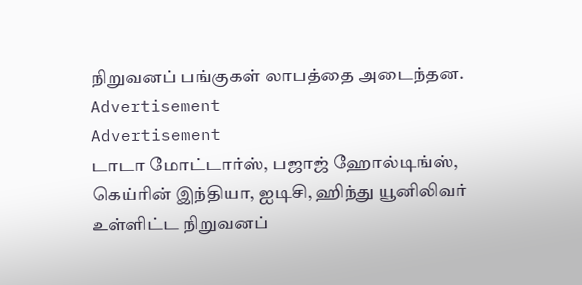நிறுவனப் பங்குகள் லாபத்தை அடைந்தன.
Advertisement
Advertisement
டாடா மோட்டார்ஸ், பஜாஜ் ஹோல்டிங்ஸ், கெய்ரின் இந்தியா, ஐடிசி, ஹிந்து யூனிலிவர் உள்ளிட்ட நிறுவனப்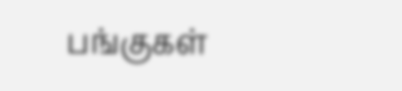பங்குகள்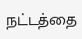நட்டத்தை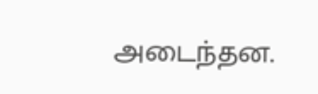அடைந்தன.